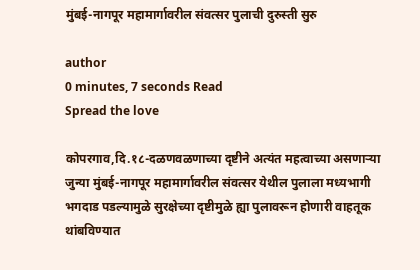मुंबई-नागपूर महामार्गावरील संवत्सर पुलाची दुरुस्ती सुरु

author
0 minutes, 7 seconds Read
Spread the love

कोपरगाव,दि.१८-दळणवळणाच्या दृष्टीने अत्यंत महत्वाच्या असणाऱ्या जुन्या मुंबई-नागपूर महामार्गावरील संवत्सर येथील पुलाला मध्यभागी भगदाड पडल्यामुळे सुरक्षेच्या दृष्टीमुळे ह्या पुलावरून होणारी वाहतूक थांबविण्यात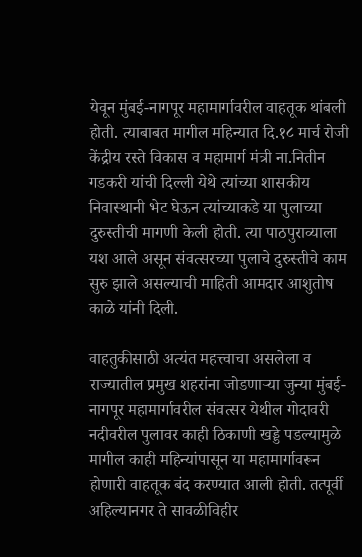येवून मुंबई-नागपूर महामार्गावरील वाहतूक थांबली होती. त्याबाबत मागील महिन्यात दि.१८ मार्च रोजी केंद्रीय रस्ते विकास व महामार्ग मंत्री ना.नितीन गडकरी यांची दिल्ली येथे त्यांच्या शासकीय निवास्थानी भेट घेऊन त्यांच्याकडे या पुलाच्या दुरुस्तीची मागणी केली होती. त्या पाठपुराव्याला यश आले असून संवत्सरच्या पुलाचे दुरुस्तीचे काम सुरु झाले असल्याची माहिती आमदार आशुतोष काळे यांनी दिली.

वाहतुकीसाठी अत्यंत महत्त्वाचा असलेला व राज्यातील प्रमुख शहरांना जोडणाऱ्या जुन्या मुंबई-नागपूर महामार्गावरील संवत्सर येथील गोदावरी नदीवरील पुलावर काही ठिकाणी खड्डे पडल्यामुळे मागील काही महिन्यांपासून या महामार्गावरून होणारी वाहतूक बंद करण्यात आली होती. तत्पूर्वी अहिल्यानगर ते सावळीविहीर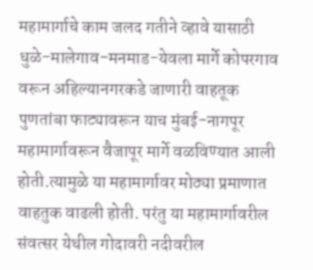महामार्गाचे काम जलद गतीने व्हावे यासाठी धुळे-मालेगाव-मनमाड-येवला मार्गे कोपरगाव वरून अहिल्यानगरकडे जाणारी वाहतूक पुणतांबा फाट्यावरून याच मुंबई-नागपूर महामार्गावरून वैजापूर मार्गे वळविण्यात आली होती.त्यामुळे या महामार्गावर मोठ्या प्रमाणात वाहतुक वाढली होती. परंतु या महामार्गावरील संवत्सर येथील गोदावरी नदीवरील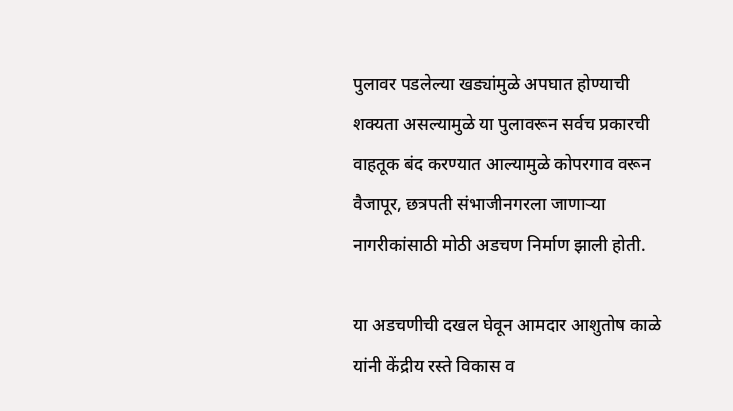पुलावर पडलेल्या खड्यांमुळे अपघात होण्याची शक्यता असल्यामुळे या पुलावरून सर्वच प्रकारची वाहतूक बंद करण्यात आल्यामुळे कोपरगाव वरून वैजापूर, छत्रपती संभाजीनगरला जाणाऱ्या नागरीकांसाठी मोठी अडचण निर्माण झाली होती.

या अडचणीची दखल घेवून आमदार आशुतोष काळे यांनी केंद्रीय रस्ते विकास व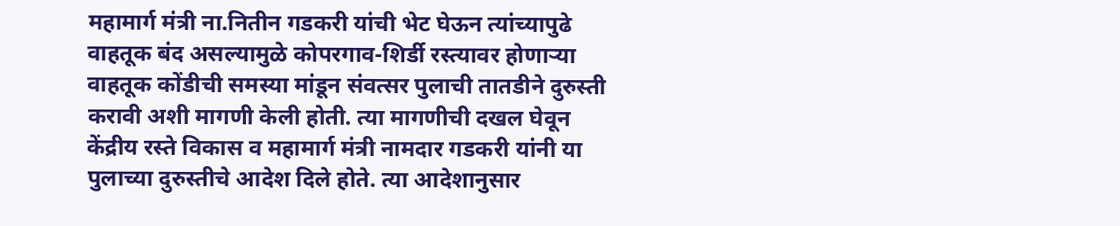महामार्ग मंत्री ना.नितीन गडकरी यांची भेट घेऊन त्यांच्यापुढे वाहतूक बंद असल्यामुळे कोपरगाव-शिर्डी रस्त्यावर होणाऱ्या वाहतूक कोंडीची समस्या मांडून संवत्सर पुलाची तातडीने दुरुस्ती करावी अशी मागणी केली होती. त्या मागणीची दखल घेवून केंद्रीय रस्ते विकास व महामार्ग मंत्री नामदार गडकरी यांनी या पुलाच्या दुरुस्तीचे आदेश दिले होते. त्या आदेशानुसार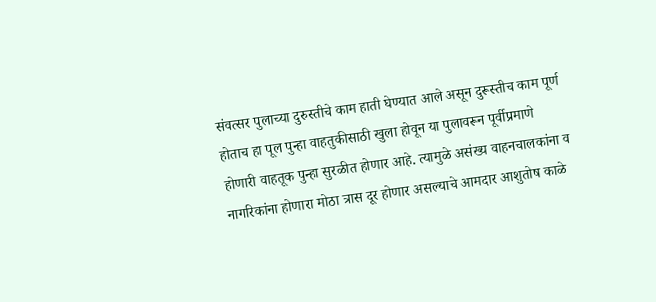संवत्सर पुलाच्या दुरुस्तीचे काम हाती घेण्यात आले असून दुरूस्तीच काम पूर्ण होताच हा पूल पुन्हा वाहतुकीसाठी खुला होवून या पुलावरून पूर्वीप्रमाणे होणारी वाहतूक पुन्हा सुरळीत होणार आहे. त्यामुळे असंख्य वाहनचालकांना व नागरिकांना होणारा मोठा त्रास दूर होणार असल्याचे आमदार आशुतोष काळे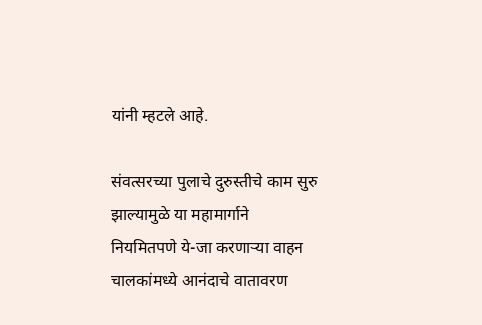यांनी म्हटले आहे.

संवत्सरच्या पुलाचे दुरुस्तीचे काम सुरु झाल्यामुळे या महामार्गाने नियमितपणे ये-जा करणाऱ्या वाहन चालकांमध्ये आनंदाचे वातावरण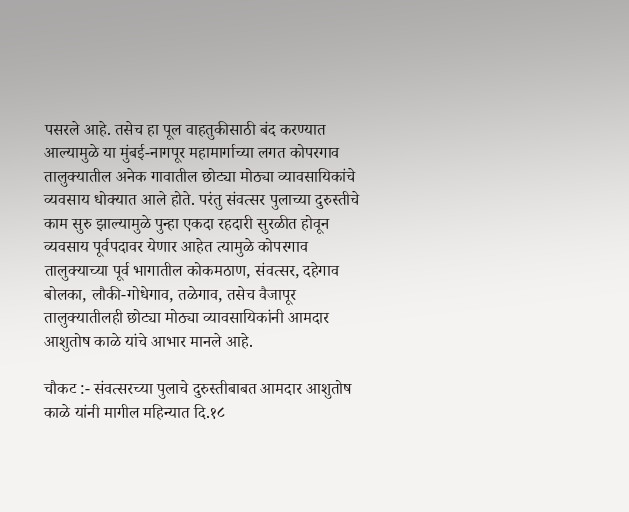पसरले आहे. तसेच हा पूल वाहतुकीसाठी बंद करण्यात आल्यामुळे या मुंबई-नागपूर महामार्गाच्या लगत कोपरगाव तालुक्यातील अनेक गावातील छोट्या मोठ्या व्यावसायिकांचे व्यवसाय धोक्यात आले होते. परंतु संवत्सर पुलाच्या दुरुस्तीचे काम सुरु झाल्यामुळे पुन्हा एकदा रहदारी सुरळीत होवून व्यवसाय पूर्वपदावर येणार आहेत त्यामुळे कोपरगाव तालुक्याच्या पूर्व भागातील कोकमठाण, संवत्सर, दहेगाव बोलका, लौकी-गोधेगाव, तळेगाव, तसेच वैजापूर तालुक्यातीलही छोट्या मोठ्या व्यावसायिकांनी आमदार आशुतोष काळे यांचे आभार मानले आहे.

चौकट :- संवत्सरच्या पुलाचे दुरुस्तीबाबत आमदार आशुतोष काळे यांनी मागील महिन्यात दि.१८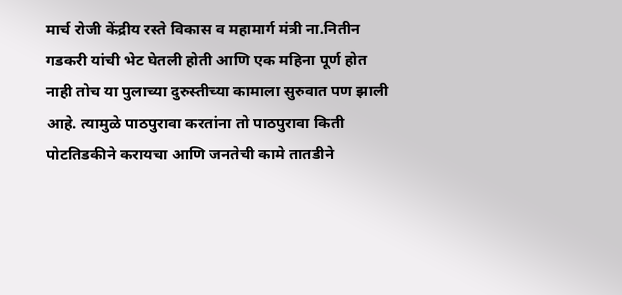मार्च रोजी केंद्रीय रस्ते विकास व महामार्ग मंत्री ना.नितीन गडकरी यांची भेट घेतली होती आणि एक महिना पूर्ण होत नाही तोच या पुलाच्या दुरुस्तीच्या कामाला सुरुवात पण झाली आहे. त्यामुळे पाठपुरावा करतांना तो पाठपुरावा किती पोटतिडकीने करायचा आणि जनतेची कामे तातडीने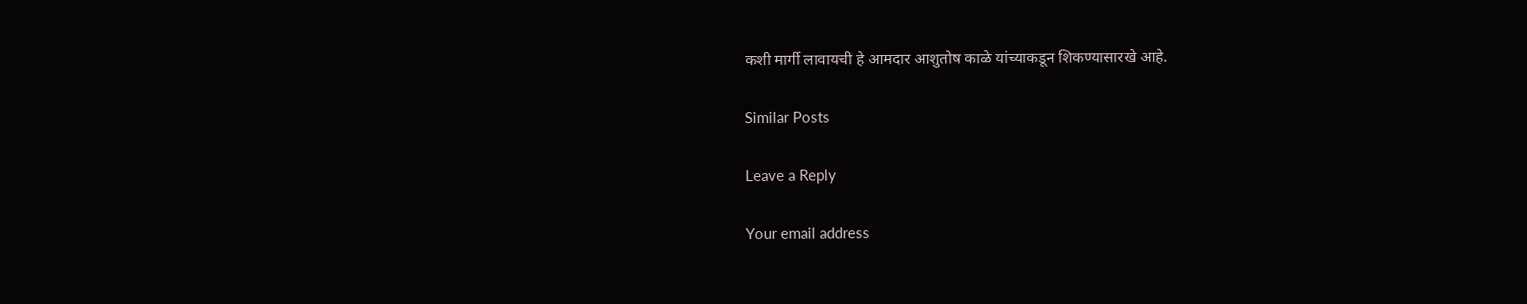कशी मार्गी लावायची हे आमदार आशुतोष काळे यांच्याकडून शिकण्यासारखे आहे.

Similar Posts

Leave a Reply

Your email address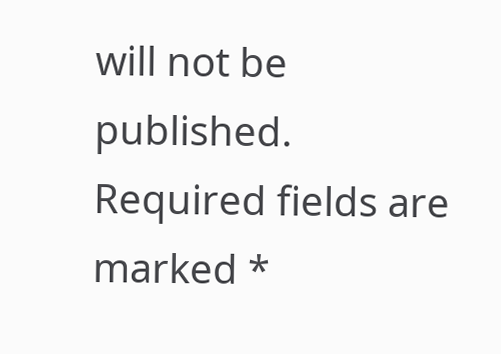will not be published. Required fields are marked *